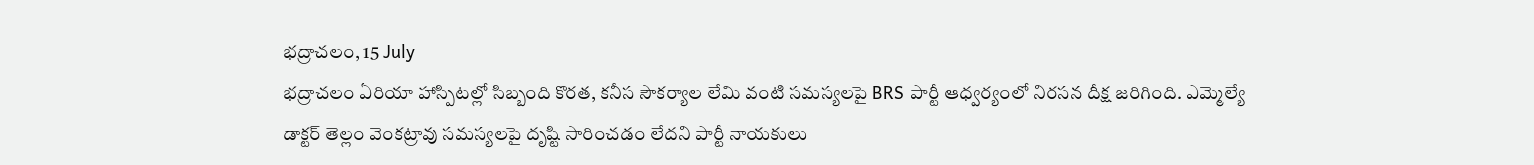భద్రాచలం, 15 July
భద్రాచలం ఏరియా హాస్పిటల్లో సిబ్బంది కొరత, కనీస సౌకర్యాల లేమి వంటి సమస్యలపై BRS పార్టీ ఆధ్వర్యంలో నిరసన దీక్ష జరిగింది. ఎమ్మెల్యే డాక్టర్ తెల్లం వెంకట్రావు సమస్యలపై దృష్టి సారించడం లేదని పార్టీ నాయకులు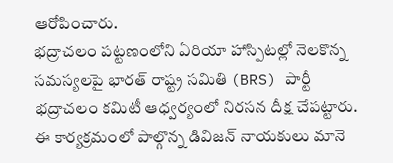ఆరోపించారు.
భద్రాచలం పట్టణంలోని ఏరియా హాస్పిటల్లో నెలకొన్న సమస్యలపై భారత్ రాష్ట్ర సమితి (BRS) పార్టీ భద్రాచలం కమిటీ ఆధ్వర్యంలో నిరసన దీక్ష చేపట్టారు.
ఈ కార్యక్రమంలో పాల్గొన్న డివిజన్ నాయకులు మానె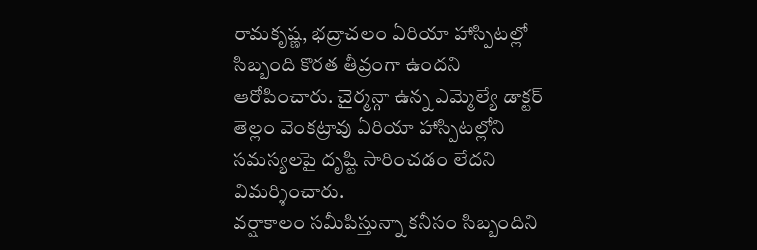రామకృష్ణ, భద్రాచలం ఏరియా హాస్పిటల్లో సిబ్బంది కొరత తీవ్రంగా ఉందని ఆరోపించారు. చైర్మన్గా ఉన్న ఎమ్మెల్యే డాక్టర్ తెల్లం వెంకట్రావు ఏరియా హాస్పిటల్లోని సమస్యలపై దృష్టి సారించడం లేదని విమర్శించారు.
వర్షాకాలం సమీపిస్తున్నా కనీసం సిబ్బందిని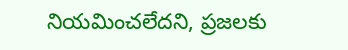నియమించలేదని, ప్రజలకు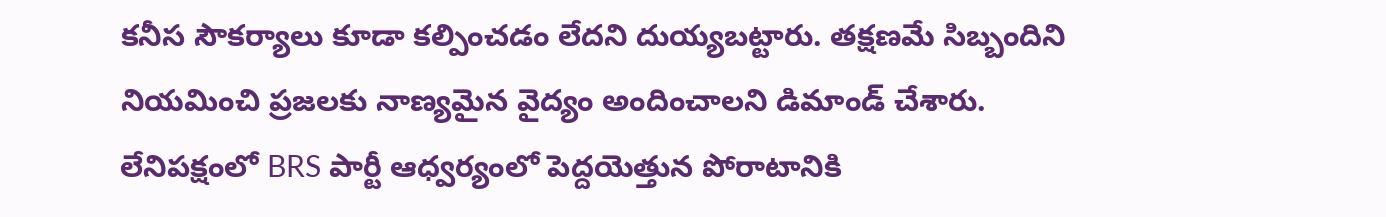కనీస సౌకర్యాలు కూడా కల్పించడం లేదని దుయ్యబట్టారు. తక్షణమే సిబ్బందిని నియమించి ప్రజలకు నాణ్యమైన వైద్యం అందించాలని డిమాండ్ చేశారు. లేనిపక్షంలో BRS పార్టీ ఆధ్వర్యంలో పెద్దయెత్తున పోరాటానికి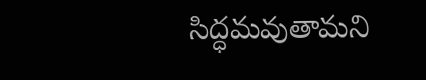సిద్ధమవుతామని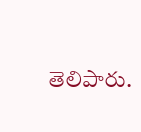తెలిపారు.